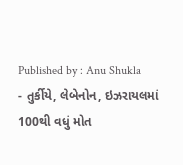Published by : Anu Shukla
- તુર્કીયે, લેબેનોન, ઇઝરાયલમાં 100થી વધું મોત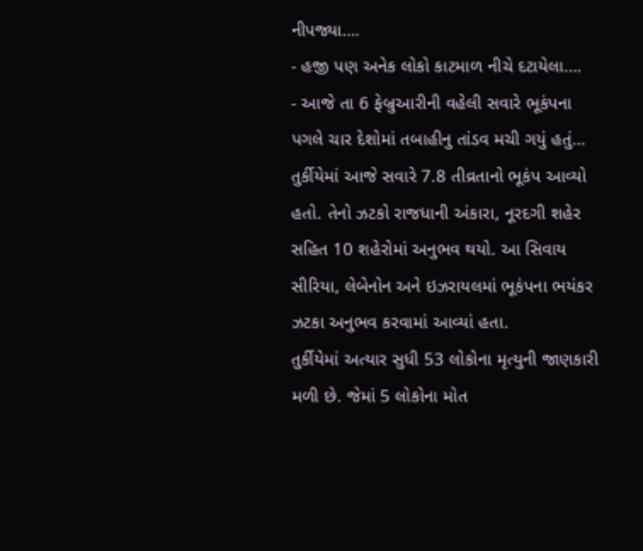નીપજ્યા….
- હજી પણ અનેક લોકો કાટમાળ નીચે દટાયેલા….
- આજે તા 6 ફેબ્રુઆરીની વહેલી સવારે ભૂકંપના પગલે ચાર દેશોમાં તબાહીનુ તાંડવ મચી ગયું હતું…
તુર્કીયેમાં આજે સવારે 7.8 તીવ્રતાનો ભૂકંપ આવ્યો હતો. તેનો ઝટકો રાજધાની અંકારા, નૂરદગી શહેર સહિત 10 શહેરોમાં અનુભવ થયો. આ સિવાય સીરિયા, લેબેનોન અને ઇઝરાયલમાં ભૂકંપના ભયંકર ઝટકા અનુભવ કરવામાં આવ્યાં હતા.
તુર્કીયેમાં અત્યાર સુધી 53 લોકોના મૃત્યુની જાણકારી મળી છે. જેમાં 5 લોકોના મોત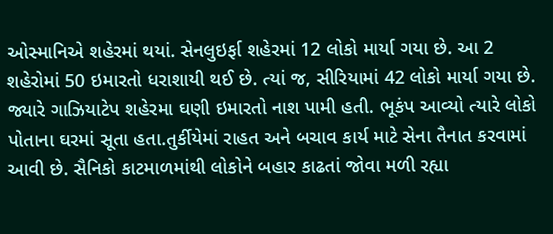ઓસ્માનિએ શહેરમાં થયાં. સેનલુઇર્ફા શહેરમાં 12 લોકો માર્યા ગયા છે. આ 2 શહેરોમાં 50 ઇમારતો ધરાશાયી થઈ છે. ત્યાં જ, સીરિયામાં 42 લોકો માર્યા ગયા છે. જ્યારે ગાઝિયાટેપ શહેરમા ઘણી ઇમારતો નાશ પામી હતી. ભૂકંપ આવ્યો ત્યારે લોકો પોતાના ઘરમાં સૂતા હતા.તુર્કીયેમાં રાહત અને બચાવ કાર્ય માટે સેના તૈનાત કરવામાં આવી છે. સૈનિકો કાટમાળમાંથી લોકોને બહાર કાઢતાં જોવા મળી રહ્યા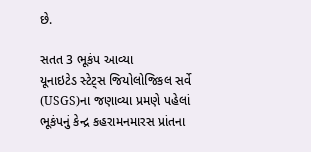છે.

સતત 3 ભૂકંપ આવ્યા
યૂનાઇટેડ સ્ટેટ્સ જિયોલોજિકલ સર્વે (USGS)ના જણાવ્યા પ્રમણે પહેલાં ભૂકંપનું કેન્દ્ર કહરામનમારસ પ્રાંતના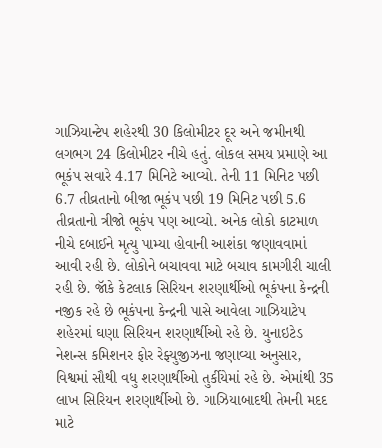ગાઝિયાન્ટેપ શહેરથી 30 કિલોમીટર દૂર અને જમીનથી લગભગ 24 કિલોમીટર નીચે હતું. લોકલ સમય પ્રમાણે આ ભૂકંપ સવારે 4.17 મિનિટે આવ્યો. તેની 11 મિનિટ પછી 6.7 તીવ્રતાનો બીજા ભૂકંપ પછી 19 મિનિટ પછી 5.6 તીવ્રતાનો ત્રીજો ભૂકંપ પણ આવ્યો. અનેક લોકો કાટમાળ નીચે દબાઈને મૃત્યુ પામ્યા હોવાની આશંકા જણાવવામાં આવી રહી છે. લોકોને બચાવવા માટે બચાવ કામગીરી ચાલી રહી છે. જૉકે કેટલાક સિરિયન શરણાર્થીઓ ભૂકંપના કેન્દ્રની નજીક રહે છે ભૂકંપના કેન્દ્રની પાસે આવેલા ગાઝિયાટેપ શહેરમાં ઘણા સિરિયન શરણાર્થીઓ રહે છે. યુનાઇટેડ નેશન્સ કમિશનર ફોર રેફ્યુજીઝના જણાવ્યા અનુસાર, વિશ્વમાં સૌથી વધુ શરણાર્થીઓ તુર્કીયેમાં રહે છે. એમાંથી 35 લાખ સિરિયન શરણાર્થીઓ છે. ગાઝિયાબાદથી તેમની મદદ માટે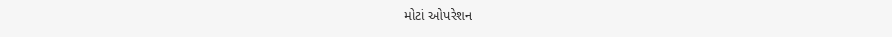મોટાં ઓપરેશન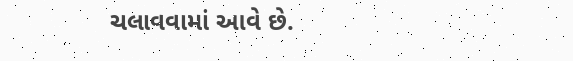ચલાવવામાં આવે છે.